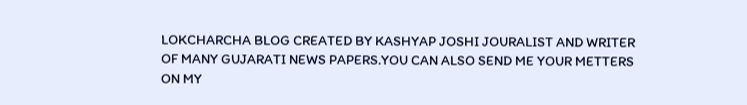LOKCHARCHA BLOG CREATED BY KASHYAP JOSHI JOURALIST AND WRITER OF MANY GUJARATI NEWS PAPERS.YOU CAN ALSO SEND ME YOUR METTERS ON MY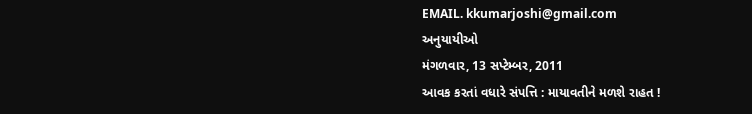EMAIL. kkumarjoshi@gmail.com
અનુયાયીઓ
મંગળવાર, 13 સપ્ટેમ્બર, 2011
આવક કરતાં વધારે સંપત્તિ : માયાવતીને મળશે રાહત !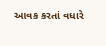આવક કરતાં વધારે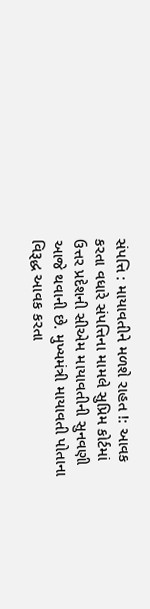સંપત્તિ : માયાવતીને મળશે રાહત !: આવક કરતા વધારે સંપત્તિના મામલે સુપ્રિમ કોર્ટમાં ઉત્તર પ્રદેશની સીએમ માયાવતીની સુનવણી આજે થવાની છે. મુખ્યમંત્રી માયાવતી પોતાના વિરૂદ્ધ આવક કરતા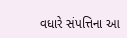વધારે સંપત્તિના આ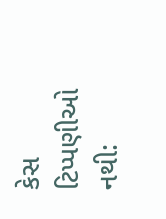કેસ
ટિપ્પણીઓ નથી: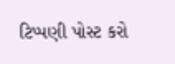ટિપ્પણી પોસ્ટ કરો